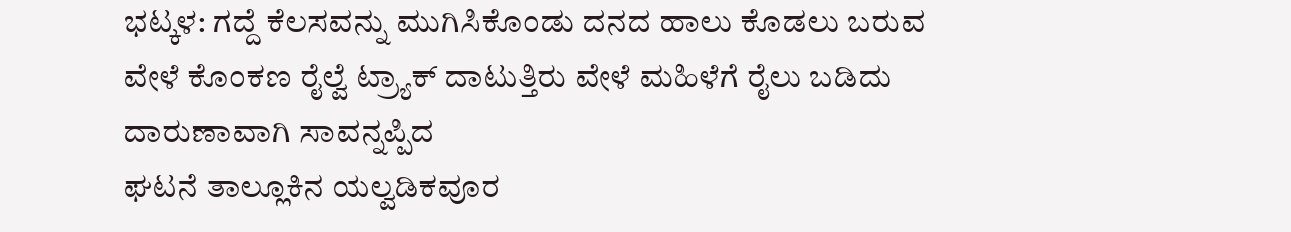ಭಟ್ಕಳ: ಗದ್ದೆ ಕೆಲಸವನ್ನು ಮುಗಿಸಿಕೊಂಡು ದನದ ಹಾಲು ಕೊಡಲು ಬರುವ ವೇಳೆ ಕೊಂಕಣ ರೈಲ್ವೆ ಟ್ರ್ಯಾಕ್ ದಾಟುತ್ತಿರು ವೇಳೆ ಮಹಿಳೆಗೆ ರೈಲು ಬಡಿದು ದಾರುಣಾವಾಗಿ ಸಾವನ್ನಪ್ಪಿದ
ಘಟನೆ ತಾಲ್ಲೂಕಿನ ಯಲ್ವಡಿಕವೂರ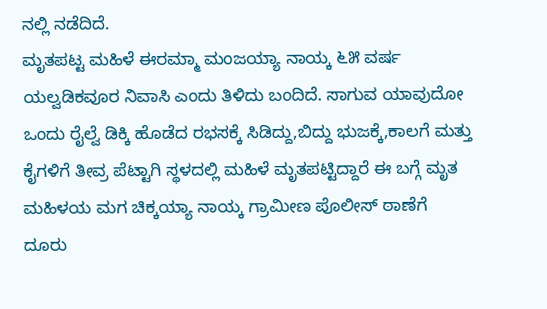ನಲ್ಲಿ ನಡೆದಿದೆ.
ಮೃತಪಟ್ಟ ಮಹಿಳೆ ಈರಮ್ಮಾ ಮಂಜಯ್ಯಾ ನಾಯ್ಕ ೬೫ ವರ್ಷ ಯಲ್ವಡಿಕವೂರ ನಿವಾಸಿ ಎಂದು ತಿಳಿದು ಬಂದಿದೆ. ಸಾಗುವ ಯಾವುದೋ ಒಂದು ರೈಲ್ವೆ ಡಿಕ್ಕಿ ಹೊಡೆದ ರಭಸಕ್ಕೆ ಸಿಡಿದ್ದು,ಬಿದ್ದು ಭುಜಕ್ಕೆ,ಕಾಲಗೆ ಮತ್ತು ಕೈಗಳಿಗೆ ತೀವ್ರ ಪೆಟ್ಟಾಗಿ ಸ್ಥಳದಲ್ಲಿ ಮಹಿಳೆ ಮೃತಪಟ್ಟಿದ್ದಾರೆ ಈ ಬಗ್ಗೆ ಮೃತ ಮಹಿಳಯ ಮಗ ಚಿಕ್ಕಯ್ಯಾ ನಾಯ್ಕ ಗ್ರಾಮೀಣ ಪೊಲೀಸ್ ಠಾಣೆಗೆ ದೂರು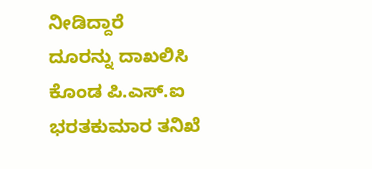ನೀಡಿದ್ದಾರೆ
ದೂರನ್ನು ದಾಖಲಿಸಿ ಕೊಂಡ ಪಿ.ಎಸ್.ಐ ಭರತಕುಮಾರ ತನಿಖೆ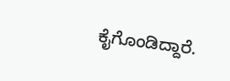ಕೈಗೊಂಡಿದ್ದಾರೆ.